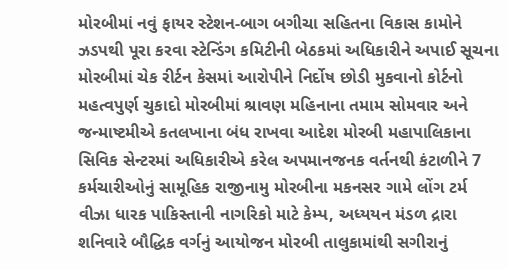મોરબીમાં નવું ફાયર સ્ટેશન-બાગ બગીચા સહિતના વિકાસ કામોને ઝડપથી પૂરા કરવા સ્ટેન્ડિંગ કમિટીની બેઠકમાં અધિકારીને અપાઈ સૂચના મોરબીમાં ચેક રીર્ટન કેસમાં આરોપીને નિર્દોષ છોડી મુકવાનો કોર્ટનો મહત્વપુર્ણ ચુકાદો મોરબીમાં શ્રાવણ મહિનાના તમામ સોમવાર અને જન્માષ્ટમીએ કતલખાના બંધ રાખવા આદેશ મોરબી મહાપાલિકાના સિવિક સેન્ટરમાં અધિકારીએ કરેલ અપમાનજનક વર્તનથી કંટાળીને 7 કર્મચારીઓનું સામૂહિક રાજીનામુ મોરબીના મકનસર ગામે લોંગ ટર્મ વીઝા ધારક પાકિસ્તાની નાગરિકો માટે કેમ્પ, અધ્યયન મંડળ દ્રારા શનિવારે બૌદ્ધિક વર્ગનું આયોજન મોરબી તાલુકામાંથી સગીરાનું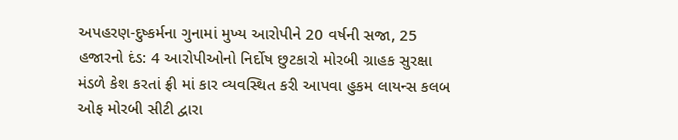અપહરણ-દુષ્કર્મના ગુનામાં મુખ્ય આરોપીને 20 વર્ષની સજા, 25 હજારનો દંડ: 4 આરોપીઓનો નિર્દોષ છુટકારો મોરબી ગ્રાહક સુરક્ષા મંડળે કેશ કરતાં ફ્રી માં કાર વ્યવસ્થિત કરી આપવા હુકમ લાયન્સ કલબ ઓફ મોરબી સીટી દ્વારા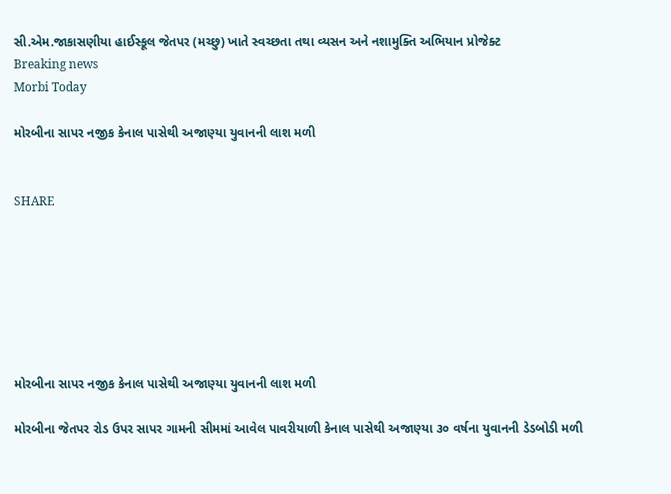સી.એમ.જાકાસણીયા હાઈસ્કૂલ જેતપર (મચ્છુ) ખાતે સ્વચ્છતા તથા વ્યસન અને નશામુક્તિ અભિયાન પ્રોજેક્ટ
Breaking news
Morbi Today

મોરબીના સાપર નજીક કેનાલ પાસેથી અજાણ્યા યુવાનની લાશ મળી


SHARE







મોરબીના સાપર નજીક કેનાલ પાસેથી અજાણ્યા યુવાનની લાશ મળી

મોરબીના જેતપર રોડ ઉપર સાપર ગામની સીમમાં આવેલ પાવરીયાળી કેનાલ પાસેથી અજાણ્યા ૩૦ વર્ષના યુવાનની ડેડબોડી મળી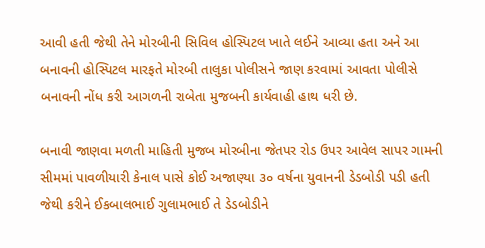આવી હતી જેથી તેને મોરબીની સિવિલ હોસ્પિટલ ખાતે લઈને આવ્યા હતા અને આ બનાવની હોસ્પિટલ મારફતે મોરબી તાલુકા પોલીસને જાણ કરવામાં આવતા પોલીસે બનાવની નોંધ કરી આગળની રાબેતા મુજબની કાર્યવાહી હાથ ધરી છે.

બનાવી જાણવા મળતી માહિતી મુજબ મોરબીના જેતપર રોડ ઉપર આવેલ સાપર ગામની સીમમાં પાવળીયારી કેનાલ પાસે કોઈ અજાણ્યા ૩૦ વર્ષના યુવાનની ડેડબોડી પડી હતી જેથી કરીને ઈકબાલભાઈ ગુલામભાઈ તે ડેડબોડીને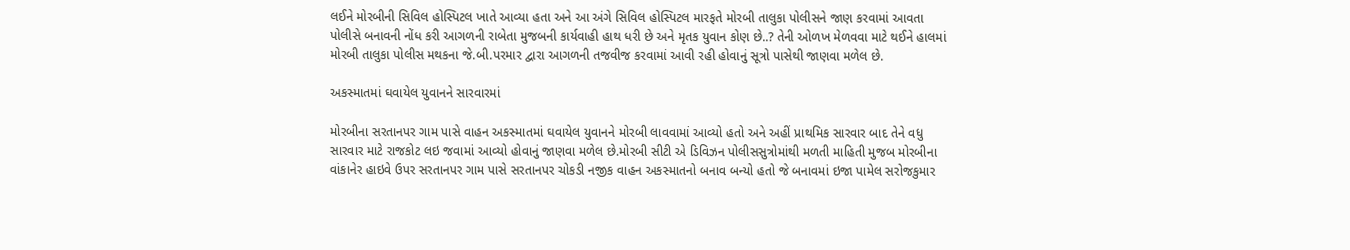લઈને મોરબીની સિવિલ હોસ્પિટલ ખાતે આવ્યા હતા અને આ અંગે સિવિલ હોસ્પિટલ મારફતે મોરબી તાલુકા પોલીસને જાણ કરવામાં આવતા પોલીસે બનાવની નોંધ કરી આગળની રાબેતા મુજબની કાર્યવાહી હાથ ધરી છે અને મૃતક યુવાન કોણ છે..? તેની ઓળખ મેળવવા માટે થઈને હાલમાં મોરબી તાલુકા પોલીસ મથકના જે.બી.પરમાર દ્વારા આગળની તજવીજ કરવામાં આવી રહી હોવાનું સૂત્રો પાસેથી જાણવા મળેલ છે.

અકસ્માતમાં ઘવાયેલ યુવાનને સારવારમાં

મોરબીના સરતાનપર ગામ પાસે વાહન અકસ્માતમાં ઘવાયેલ યુવાનને મોરબી લાવવામાં આવ્યો હતો અને અહીં પ્રાથમિક સારવાર બાદ તેને વધુ સારવાર માટે રાજકોટ લઇ જવામાં આવ્યો હોવાનું જાણવા મળેલ છે.મોરબી સીટી એ ડિવિઝન પોલીસસુત્રોમાંથી મળતી માહિતી મુજબ મોરબીના વાંકાનેર હાઇવે ઉપર સરતાનપર ગામ પાસે સરતાનપર ચોકડી નજીક વાહન અકસ્માતનો બનાવ બન્યો હતો જે બનાવમાં ઇજા પામેલ સરોજકુમાર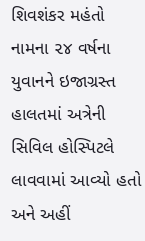શિવશંકર મહંતો નામના ૨૪ વર્ષના યુવાનને ઇજાગ્રસ્ત હાલતમાં અત્રેની સિવિલ હોસ્પિટલે લાવવામાં આવ્યો હતો અને અહીં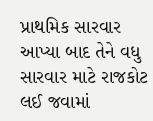પ્રાથમિક સારવાર આપ્યા બાદ તેને વધુ સારવાર માટે રાજકોટ લઈ જવામાં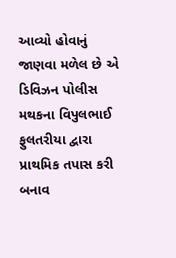આવ્યો હોવાનું જાણવા મળેલ છે એ ડિવિઝન પોલીસ મથકના વિપુલભાઈ ફુલતરીયા દ્વારા પ્રાથમિક તપાસ કરી બનાવ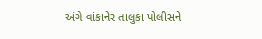અંગે વાંકાનેર તાલુકા પોલીસને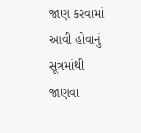જાણ કરવામાં આવી હોવાનું સૂત્રમાંથી જાણવા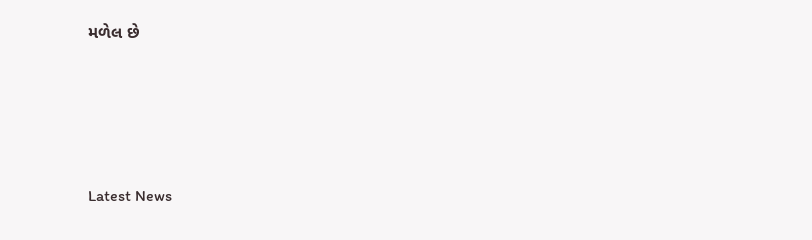મળેલ છે





Latest News